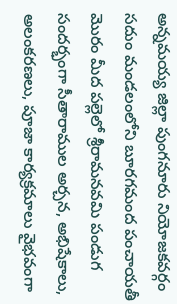అన్నమయ్య జిల్లా పుంగనూరు నియోజకవర్గం సదుం మండలంలోని బూరగమంద పంచాయతీ మొరం మీద పల్లెలో శ్రీరామనవమి పండుగ సందర్భంగా సీతారాముల అర్చన, అభిషేకాలు, అలంకరణలు, పూజా కార్యక్రమాలు వైభవంగా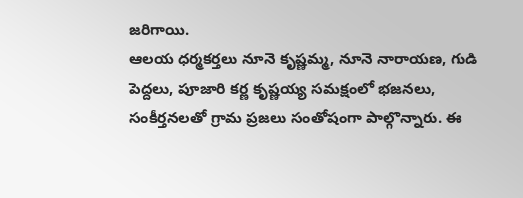జరిగాయి.
ఆలయ ధర్మకర్తలు నూనె కృష్ణమ్మ, నూనె నారాయణ, గుడి పెద్దలు, పూజారి కర్ణ కృష్ణయ్య సమక్షంలో భజనలు, సంకీర్తనలతో గ్రామ ప్రజలు సంతోషంగా పాల్గొన్నారు. ఈ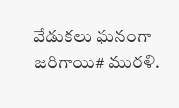వేడుకలు ఘనంగా జరిగాయి# మురళి.